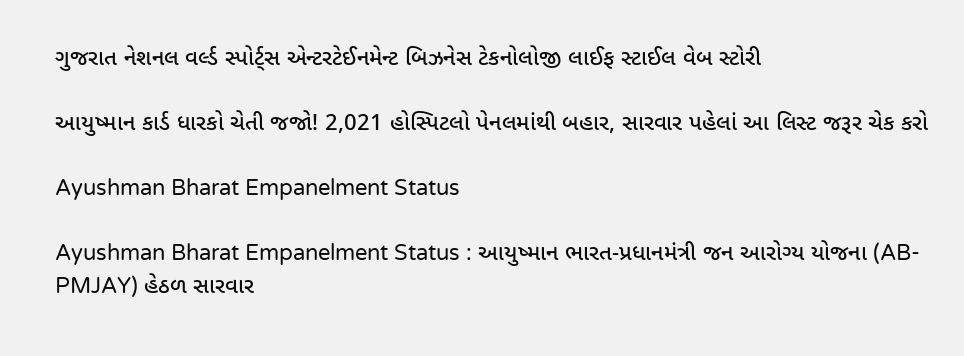ગુજરાત નેશનલ વર્લ્ડ સ્પોર્ટ્સ એન્ટરટેઈનમેન્ટ બિઝનેસ ટેકનોલોજી લાઈફ સ્ટાઈલ વેબ સ્ટોરી

આયુષ્માન કાર્ડ ધારકો ચેતી જજો! 2,021 હોસ્પિટલો પેનલમાંથી બહાર, સારવાર પહેલાં આ લિસ્ટ જરૂર ચેક કરો

Ayushman Bharat Empanelment Status

Ayushman Bharat Empanelment Status : આયુષ્માન ભારત-પ્રધાનમંત્રી જન આરોગ્ય યોજના (AB-PMJAY) હેઠળ સારવાર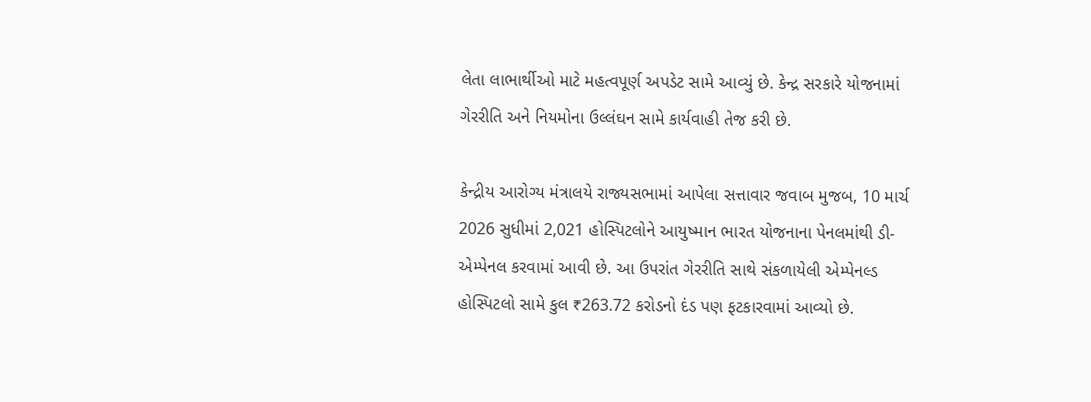લેતા લાભાર્થીઓ માટે મહત્વપૂર્ણ અપડેટ સામે આવ્યું છે. કેન્દ્ર સરકારે યોજનામાં ગેરરીતિ અને નિયમોના ઉલ્લંઘન સામે કાર્યવાહી તેજ કરી છે.

કેન્દ્રીય આરોગ્ય મંત્રાલયે રાજ્યસભામાં આપેલા સત્તાવાર જવાબ મુજબ, 10 માર્ચ 2026 સુધીમાં 2,021 હોસ્પિટલોને આયુષ્માન ભારત યોજનાના પેનલમાંથી ડી-એમ્પેનલ કરવામાં આવી છે. આ ઉપરાંત ગેરરીતિ સાથે સંકળાયેલી એમ્પેનલ્ડ હોસ્પિટલો સામે કુલ ₹263.72 કરોડનો દંડ પણ ફટકારવામાં આવ્યો છે.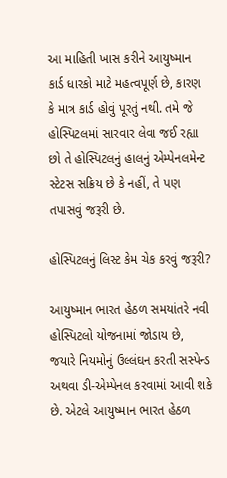આ માહિતી ખાસ કરીને આયુષ્માન કાર્ડ ધારકો માટે મહત્વપૂર્ણ છે, કારણ કે માત્ર કાર્ડ હોવું પૂરતું નથી. તમે જે હોસ્પિટલમાં સારવાર લેવા જઈ રહ્યા છો તે હોસ્પિટલનું હાલનું એમ્પેનલમેન્ટ સ્ટેટસ સક્રિય છે કે નહીં, તે પણ તપાસવું જરૂરી છે.

હોસ્પિટલનું લિસ્ટ કેમ ચેક કરવું જરૂરી?

આયુષ્માન ભારત હેઠળ સમયાંતરે નવી હોસ્પિટલો યોજનામાં જોડાય છે, જયારે નિયમોનું ઉલ્લંઘન કરતી સસ્પેન્ડ અથવા ડી-એમ્પેનલ કરવામાં આવી શકે છે. એટલે આયુષ્માન ભારત હેઠળ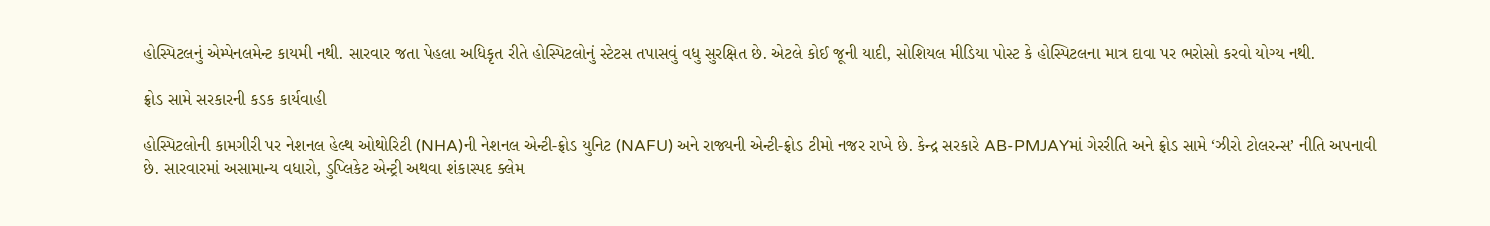હોસ્પિટલનું એમ્પેનલમેન્ટ કાયમી નથી. સારવાર જતા પેહલા અધિકૃત રીતે હોસ્પિટલોનું સ્ટેટસ તપાસવું વધુ સુરક્ષિત છે. એટલે કોઈ જૂની યાદી, સોશિયલ મીડિયા પોસ્ટ કે હોસ્પિટલના માત્ર દાવા પર ભરોસો કરવો યોગ્ય નથી.

ફ્રોડ સામે સરકારની કડક કાર્યવાહી

હોસ્પિટલોની કામગીરી પર નેશનલ હેલ્થ ઓથોરિટી (NHA)ની નેશનલ એન્ટી-ફ્રોડ યુનિટ (NAFU) અને રાજ્યની એન્ટી-ફ્રોડ ટીમો નજર રાખે છે. કેન્દ્ર સરકારે AB-PMJAYમાં ગેરરીતિ અને ફ્રોડ સામે ‘ઝીરો ટોલરન્સ’ નીતિ અપનાવી છે. સારવારમાં અસામાન્ય વધારો, ડુપ્લિકેટ એન્ટ્રી અથવા શંકાસ્પદ ક્લેમ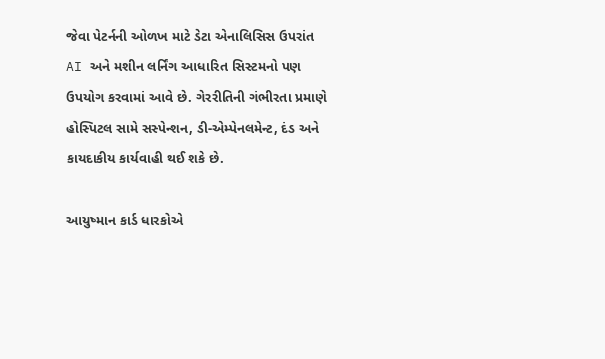જેવા પેટર્નની ઓળખ માટે ડેટા એનાલિસિસ ઉપરાંત AI અને મશીન લર્નિંગ આધારિત સિસ્ટમનો પણ ઉપયોગ કરવામાં આવે છે. ગેરરીતિની ગંભીરતા પ્રમાણે હોસ્પિટલ સામે સસ્પેન્શન, ડી-એમ્પેનલમેન્ટ, દંડ અને કાયદાકીય કાર્યવાહી થઈ શકે છે.

આયુષ્માન કાર્ડ ધારકોએ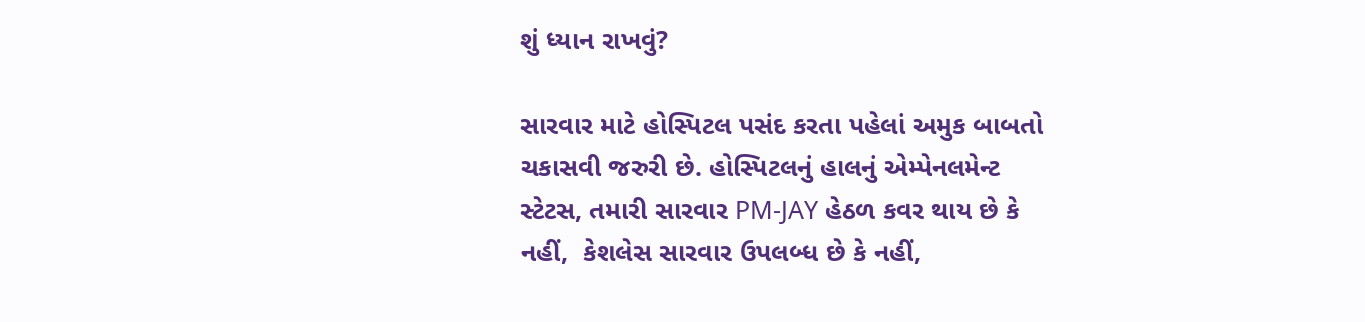શું ધ્યાન રાખવું?

સારવાર માટે હોસ્પિટલ પસંદ કરતા પહેલાં અમુક બાબતો ચકાસવી જરુરી છે. હોસ્પિટલનું હાલનું એમ્પેનલમેન્ટ સ્ટેટસ, તમારી સારવાર PM-JAY હેઠળ કવર થાય છે કે નહીં,  કેશલેસ સારવાર ઉપલબ્ધ છે કે નહીં,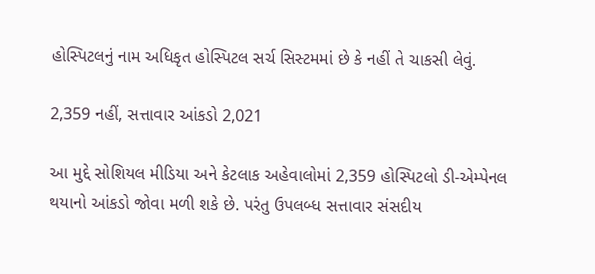હોસ્પિટલનું નામ અધિકૃત હોસ્પિટલ સર્ચ સિસ્ટમમાં છે કે નહીં તે ચાકસી લેવું.

2,359 નહીં, સત્તાવાર આંકડો 2,021

આ મુદ્દે સોશિયલ મીડિયા અને કેટલાક અહેવાલોમાં 2,359 હોસ્પિટલો ડી-એમ્પેનલ થયાનો આંકડો જોવા મળી શકે છે. પરંતુ ઉપલબ્ધ સત્તાવાર સંસદીય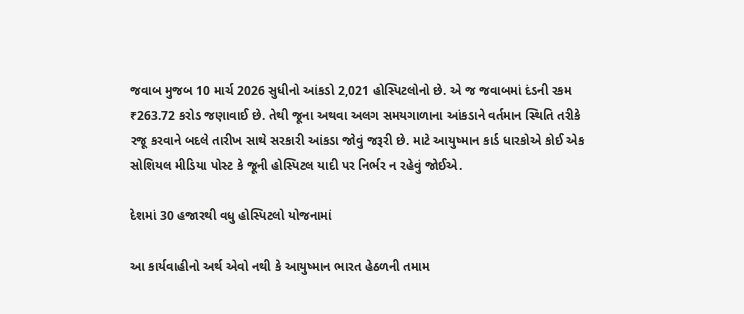જવાબ મુજબ 10 માર્ચ 2026 સુધીનો આંકડો 2,021 હોસ્પિટલોનો છે. એ જ જવાબમાં દંડની રકમ ₹263.72 કરોડ જણાવાઈ છે. તેથી જૂના અથવા અલગ સમયગાળાના આંકડાને વર્તમાન સ્થિતિ તરીકે રજૂ કરવાને બદલે તારીખ સાથે સરકારી આંકડા જોવું જરૂરી છે. માટે આયુષ્માન કાર્ડ ધારકોએ કોઈ એક સોશિયલ મીડિયા પોસ્ટ કે જૂની હોસ્પિટલ યાદી પર નિર્ભર ન રહેવું જોઈએ.

દેશમાં 30 હજારથી વધુ હોસ્પિટલો યોજનામાં

આ કાર્યવાહીનો અર્થ એવો નથી કે આયુષ્માન ભારત હેઠળની તમામ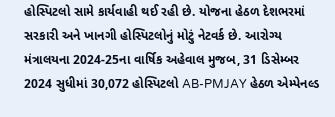હોસ્પિટલો સામે કાર્યવાહી થઈ રહી છે. યોજના હેઠળ દેશભરમાં સરકારી અને ખાનગી હોસ્પિટલોનું મોટું નેટવર્ક છે. આરોગ્ય મંત્રાલયના 2024-25ના વાર્ષિક અહેવાલ મુજબ, 31 ડિસેમ્બર 2024 સુધીમાં 30,072 હોસ્પિટલો AB-PMJAY હેઠળ એમ્પેનલ્ડ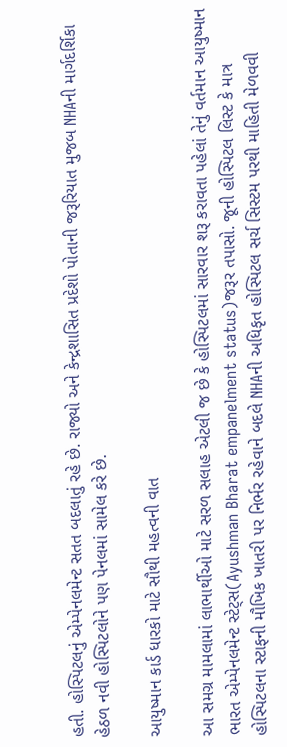હતી. હોસ્પિટલનું એમ્પેનલમેન્ટ સતત બદલાતું રહે છે. રાજ્યો અને કેન્દ્રશાસિત પ્રદેશો પોતાની જરૂરિયાત મુજબ NHAની માર્ગદર્શિકા હેઠળ નવી હોસ્પિટલોને પણ પેનલમાં સામેલ કરે છે.

આયુષ્માન કાર્ડ ધારકો માટે સૌથી મહત્વની વાત

આ સમગ્ર મામલામાં લાભાર્થીઓ માટે સરળ સલાહ એટલી જ છે કે હોસ્પિટલમાં સારવાર શરૂ કરાવતા પહેલાં તેનું વર્તમાન આયુષ્માન ભારત એમ્પેનલમેન્ટ સ્ટેટ્સ(Ayushman Bharat empanelment status)જરૂર તપાસો. જૂની હોસ્પિટલ લિસ્ટ કે માત્ર હોસ્પિટલના સ્ટાફની મૌખિક ખાતરી પર નિર્ભર રહેવાને બદલે NHAની અધિકૃત હોસ્પિટલ સર્ચ સિસ્ટમ પરથી માહિતી મેળવવી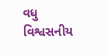વધુ વિશ્વસનીય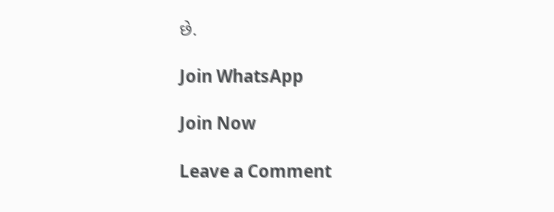છે.

Join WhatsApp

Join Now

Leave a Comment